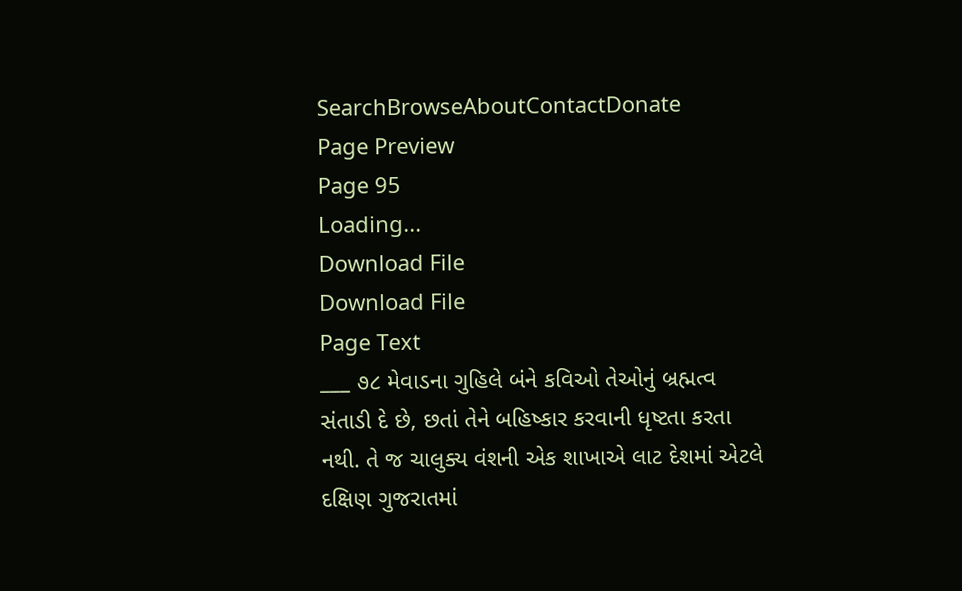SearchBrowseAboutContactDonate
Page Preview
Page 95
Loading...
Download File
Download File
Page Text
___ ૭૮ મેવાડના ગુહિલે બંને કવિઓ તેઓનું બ્રહ્મત્વ સંતાડી દે છે, છતાં તેને બહિષ્કાર કરવાની ધૃષ્ટતા કરતા નથી. તે જ ચાલુક્ય વંશની એક શાખાએ લાટ દેશમાં એટલે દક્ષિણ ગુજરાતમાં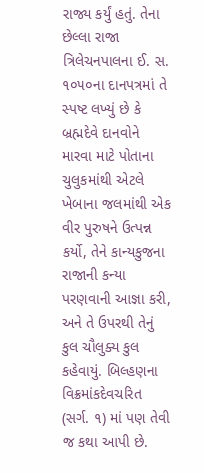રાજ્ય કર્યું હતું. તેના છેલ્લા રાજા ત્રિલેચનપાલના ઈ. સ. ૧૦૫૦ના દાનપત્રમાં તે સ્પષ્ટ લખ્યું છે કે બ્રહ્મદેવે દાનવોને મારવા માટે પોતાના ચુલુકમાંથી એટલે ખેબાના જલમાંથી એક વીર પુરુષને ઉત્પન્ન કર્યો, તેને કાન્યકુજના રાજાની કન્યા પરણવાની આજ્ઞા કરી, અને તે ઉપરથી તેનું કુલ ચૌલુક્ય કુલ કહેવાયું. બિલ્હણના વિક્રમાંકદેવચરિત (સર્ગ. ૧) માં પણ તેવી જ કથા આપી છે.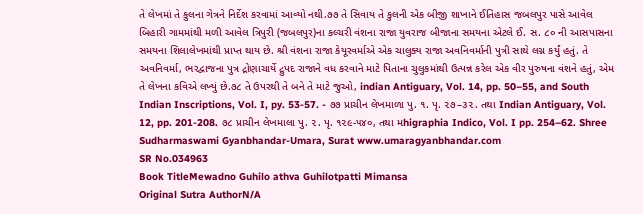તે લેખમાં તે કુલના ગેત્રને નિર્દેશ કરવામાં આવ્યો નથી.૭૭ તે સિવાય તે કુલની એક બીજી શાખાને ઈતિહાસ જબલપુર પાસે આવેલ બિહારી ગામમાંથી મળી આવેલ ત્રિપુરી (જબલપુર)ના કલ્ચરી વંશના રાજા યુવરાજ બીજાના સમયના એટલે ઈ. સ. ૮૦ ની આસપાસના સમયના શિલાલેખમાંથી પ્રાપ્ત થાય છે. શ્રી વંશના રાજા કેયૂરવર્માએ એક ચાલુક્ય રાજા અવનિવર્માની પુત્રી સાથે લગ્ન કર્યું હતું. તે અવનિવર્મા, ભરદ્વાજના પુત્ર દ્રોણાચાર્યે દ્રુપદ રાજાને વધ કરવાને માટે પિતાના ચુલુકમાંથી ઉત્પન્ન કરેલ એક વીર પુરુષના વંશને હતું, એમ તે લેખના કવિએ લખ્યું છે.૭૮ તે ઉપરથી તે બને તે માટે જુઓ, indian Antiguary, Vol. 14, pp. 50–55, and South Indian Inscriptions, Vol. I, py. 53-57. - ૭૭ પ્રાચીન લેખમાળા પુ. ૧. પૃ. ૨૭–૩૨. તથા Indian Antiguary, Vol. 12, pp. 201-208. ૭૮ પ્રાચીન લેખમાલા પુ. ૨. પૃ. ૧૨૯-૫૪૦, તથા મhigraphia Indico, Vol. I pp. 254–62. Shree Sudharmaswami Gyanbhandar-Umara, Surat www.umaragyanbhandar.com
SR No.034963
Book TitleMewadno Guhilo athva Guhilotpatti Mimansa
Original Sutra AuthorN/A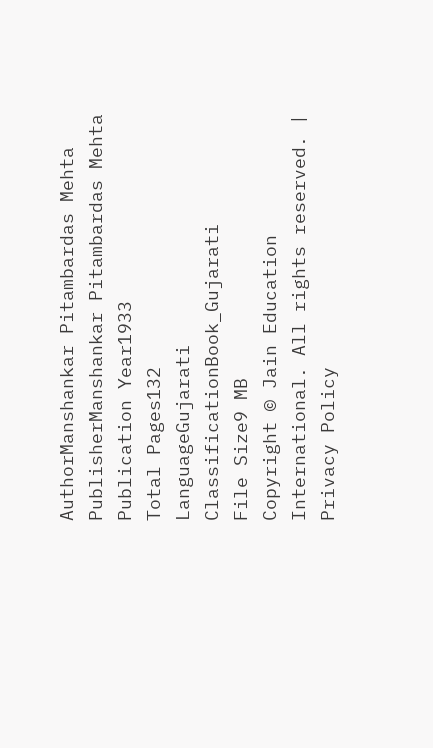AuthorManshankar Pitambardas Mehta
PublisherManshankar Pitambardas Mehta
Publication Year1933
Total Pages132
LanguageGujarati
ClassificationBook_Gujarati
File Size9 MB
Copyright © Jain Education International. All rights reserved. | Privacy Policy